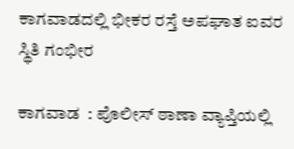ಕಾಗವಾಡದಲ್ಲಿ ಭೀಕರ ರಸ್ತೆ ಅಪಘಾತ ಐವರ ಸ್ಥಿತಿ ಗಂಭೀರ

ಕಾಗವಾಡ  : ಪೊಲೀಸ್ ಠಾಣಾ ವ್ಯಾಪ್ತಿಯಲ್ಲಿ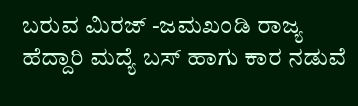ಬರುವ ಮಿರಜ್ -ಜಮಖಂಡಿ ರಾಜ್ಯ ಹೆದ್ದಾರಿ ಮದ್ಯೆ ಬಸ್ ಹಾಗು ಕಾರ ನಡುವೆ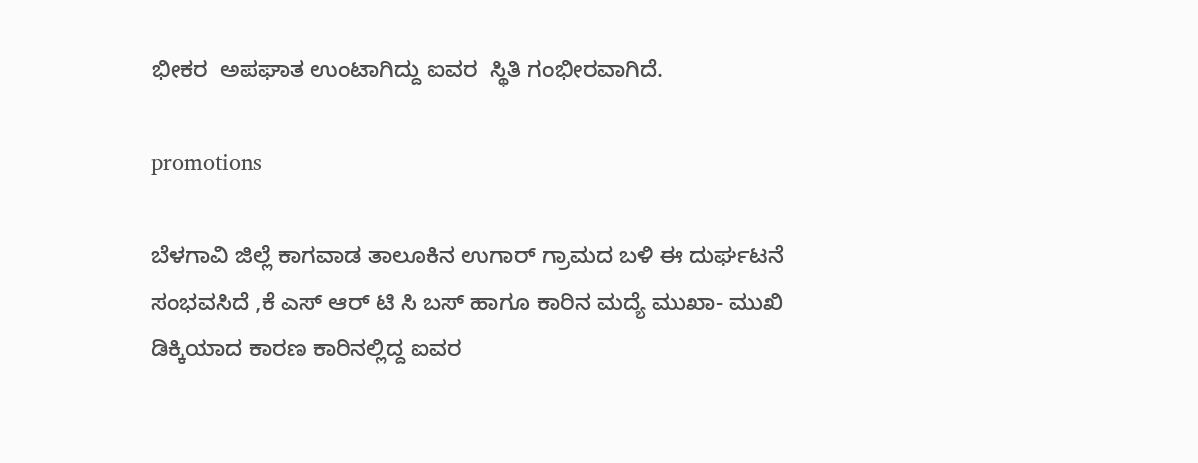ಭೀಕರ  ಅಪಘಾತ ಉಂಟಾಗಿದ್ದು ಐವರ  ಸ್ಥಿತಿ ಗಂಭೀರವಾಗಿದೆ.

promotions

ಬೆಳಗಾವಿ ಜಿಲ್ಲೆ ಕಾಗವಾಡ ತಾಲೂಕಿನ ಉಗಾರ್ ಗ್ರಾಮದ ಬಳಿ ಈ ದುರ್ಘಟನೆ ಸಂಭವಸಿದೆ ,ಕೆ ಎಸ್ ಆರ್ ಟಿ ಸಿ ಬಸ್ ಹಾಗೂ ಕಾರಿನ ಮದ್ಯೆ ಮುಖಾ- ಮುಖಿ ಡಿಕ್ಕಿಯಾದ ಕಾರಣ ಕಾರಿನಲ್ಲಿದ್ದ ಐವರ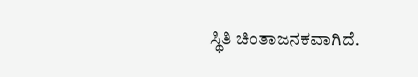ಸ್ಥಿತಿ ಚಿಂತಾಜನಕವಾಗಿದೆ.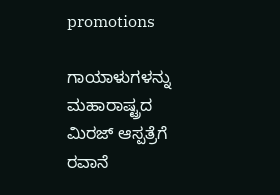promotions

ಗಾಯಾಳುಗಳನ್ನು  ಮಹಾರಾಷ್ಟ್ರದ ಮಿರಜ್ ಆಸ್ಪತ್ರೆಗೆ ರವಾನೆ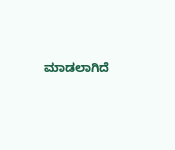ಮಾಡಲಾಗಿದೆ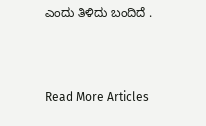ಎಂದು ತಿಳಿದು ಬಂದಿದೆ .



Read More Articles